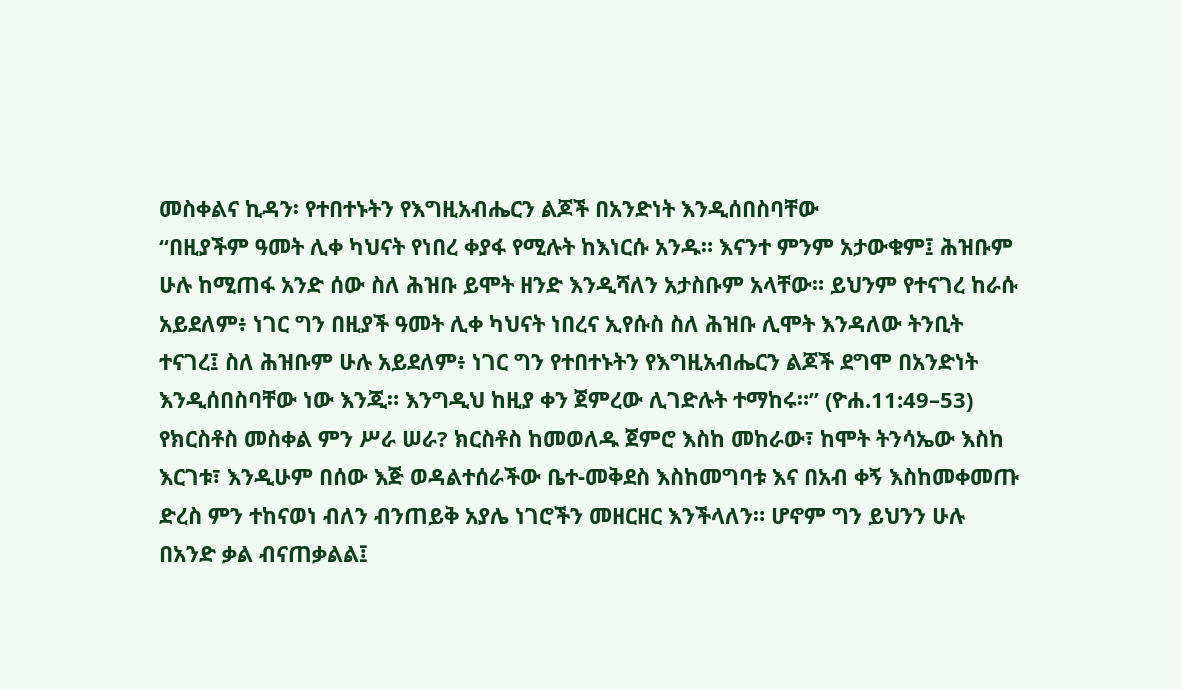መስቀልና ኪዳን፡ የተበተኑትን የእግዚአብሔርን ልጆች በአንድነት እንዲሰበስባቸው
“በዚያችም ዓመት ሊቀ ካህናት የነበረ ቀያፋ የሚሉት ከእነርሱ አንዱ። እናንተ ምንም አታውቁም፤ ሕዝቡም ሁሉ ከሚጠፋ አንድ ሰው ስለ ሕዝቡ ይሞት ዘንድ እንዲሻለን አታስቡም አላቸው። ይህንም የተናገረ ከራሱ አይደለም፥ ነገር ግን በዚያች ዓመት ሊቀ ካህናት ነበረና ኢየሱስ ስለ ሕዝቡ ሊሞት እንዳለው ትንቢት ተናገረ፤ ስለ ሕዝቡም ሁሉ አይደለም፥ ነገር ግን የተበተኑትን የእግዚአብሔርን ልጆች ደግሞ በአንድነት እንዲሰበስባቸው ነው እንጂ። እንግዲህ ከዚያ ቀን ጀምረው ሊገድሉት ተማከሩ።” (ዮሐ.11:49–53)
የክርስቶስ መስቀል ምን ሥራ ሠራ? ክርስቶስ ከመወለዱ ጀምሮ እስከ መከራው፣ ከሞት ትንሳኤው እስከ እርገቱ፣ እንዲሁም በሰው እጅ ወዳልተሰራችው ቤተ-መቅደስ እስከመግባቱ እና በአብ ቀኝ እስከመቀመጡ ድረስ ምን ተከናወነ ብለን ብንጠይቅ አያሌ ነገሮችን መዘርዘር እንችላለን። ሆኖም ግን ይህንን ሁሉ በአንድ ቃል ብናጠቃልል፤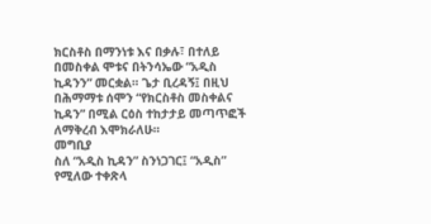ክርስቶስ በማንነቱ እና በቃሉ፣ በተለይ በመስቀል ሞቱና በትንሳኤው “አዲስ ኪዳንን” መርቋል። ጌታ ቢረዳኝ፤ በዚህ በሕማማቱ ሰሞን “የክርስቶስ መስቀልና ኪዳን” በሚል ርዕስ ተከታታይ መጣጥፎች ለማቅረብ እሞክራለሁ።
መግቢያ
ስለ “አዲስ ኪዳን” ስንነጋገር፤ “አዲስ” የሚለው ተቀጽላ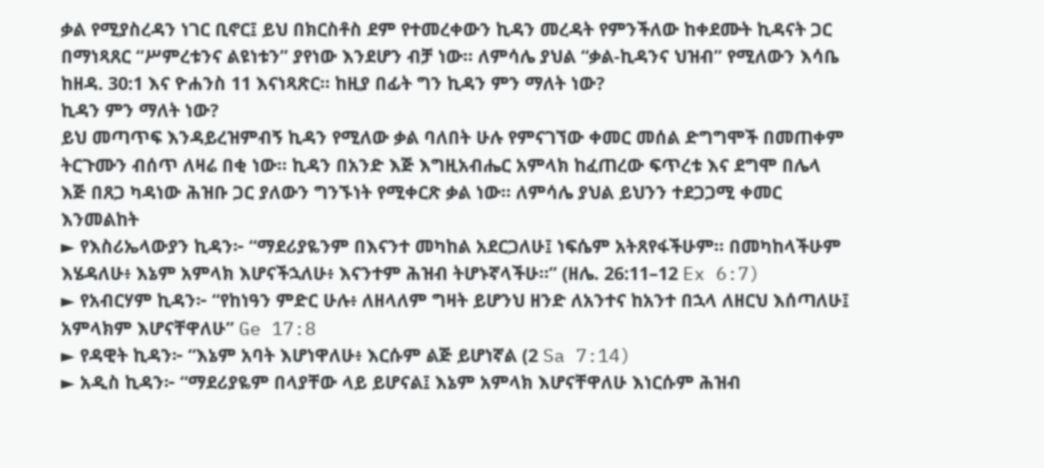ቃል የሚያስረዳን ነገር ቢኖር፤ ይህ በክርስቶስ ደም የተመረቀውን ኪዳን መረዳት የምንችለው ከቀደሙት ኪዳናት ጋር በማነጻጸር “ሥምረቱንና ልዩነቱን” ያየነው እንደሆን ብቻ ነው። ለምሳሌ ያህል “ቃል-ኪዳንና ህዝብ” የሚለውን እሳቤ ከዘዳ. 30:1 እና ዮሐንስ 11 እናነጻጽር። ከዚያ በፊት ግን ኪዳን ምን ማለት ነው?
ኪዳን ምን ማለት ነው?
ይህ መጣጥፍ እንዳይረዝምብኝ ኪዳን የሚለው ቃል ባለበት ሁሉ የምናገኘው ቀመር መሰል ድግግሞች በመጠቀም ትርጉሙን ብሰጥ ለዛሬ በቂ ነው። ኪዳን በአንድ እጅ እግዚአብሔር አምላክ ከፈጠረው ፍጥረቱ እና ደግሞ በሌላ እጅ በጸጋ ካዳነው ሕዝቡ ጋር ያለውን ግንኙነት የሚቀርጽ ቃል ነው። ለምሳሌ ያህል ይህንን ተደጋጋሚ ቀመር እንመልከት
► የእስሪኤላውያን ኪዳን፦ “ማደሪያዬንም በእናንተ መካከል አደርጋለሁ፤ ነፍሴም አትጸየፋችሁም። በመካከላችሁም እሄዳለሁ፥ እኔም አምላክ እሆናችኋለሁ፥ እናንተም ሕዝብ ትሆኑኛላችሁ።” (ዘሌ. 26:11–12 Ex 6:7)
► የአብርሃም ኪዳን፦ “የከነዓን ምድር ሁሉ፥ ለዘላለም ግዛት ይሆንህ ዘንድ ለአንተና ከአንተ በኋላ ለዘርህ እሰጣለሁ፤ አምላክም እሆናቸዋለሁ” Ge 17:8
► የዳዊት ኪዳን፦ “እኔም አባት እሆነዋለሁ፥ እርሱም ልጅ ይሆነኛል (2 Sa 7:14)
► አዲስ ኪዳን፦ “ማደሪያዬም በላያቸው ላይ ይሆናል፤ እኔም አምላክ እሆናቸዋለሁ እነርሱም ሕዝብ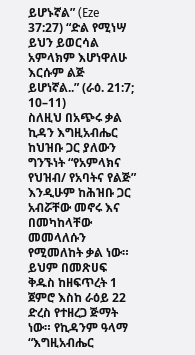ይሆኑኛል” (Eze 37:27) “ድል የሚነሣ ይህን ይወርሳል አምላክም እሆነዋለሁ እርሱም ልጅ ይሆነኛል..” (ራዕ. 21:7; 10–11)
ስለዚህ በአጭሩ ቃል ኪዳን እግዚአብሔር ከህዝቡ ጋር ያለውን ግንኙነት “የአምላክና የህዝብ/ የአባትና የልጅ” እንዲሁም ከሕዝቡ ጋር አብሯቸው መኖሩ እና በመካከላቸው መመላለሱን የሚመለከት ቃል ነው። ይህም በመጽሀፍ ቅዱስ ከዘፍጥረት 1 ጀምሮ እስከ ራዕይ 22 ድረስ የተዘረጋ ጅማት ነው። የኪዳንም ዓላማ
“እግዚአብሔር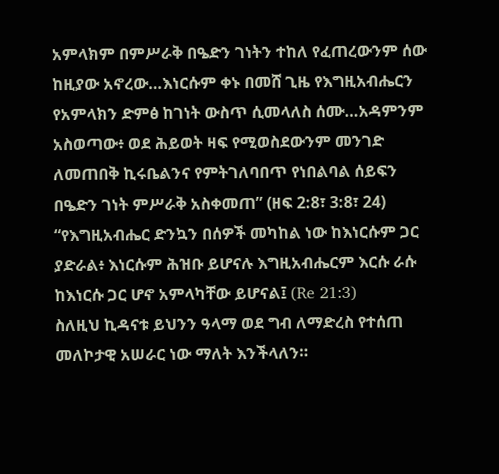አምላክም በምሥራቅ በዔድን ገነትን ተከለ የፈጠረውንም ሰው ከዚያው አኖረው…እነርሱም ቀኑ በመሸ ጊዜ የእግዚአብሔርን የአምላክን ድምፅ ከገነት ውስጥ ሲመላለስ ሰሙ…አዳምንም አስወጣው፥ ወደ ሕይወት ዛፍ የሚወስደውንም መንገድ ለመጠበቅ ኪሩቤልንና የምትገለባበጥ የነበልባል ሰይፍን በዔድን ገነት ምሥራቅ አስቀመጠ” (ዘፍ 2:8፣ 3:8፣ 24)
“የእግዚአብሔር ድንኳን በሰዎች መካከል ነው ከእነርሱም ጋር ያድራል፥ እነርሱም ሕዝቡ ይሆናሉ እግዚአብሔርም እርሱ ራሱ ከእነርሱ ጋር ሆኖ አምላካቸው ይሆናል፤ (Re 21:3)
ስለዚህ ኪዳናቱ ይህንን ዓላማ ወደ ግብ ለማድረስ የተሰጠ መለኮታዊ አሠራር ነው ማለት እንችላለን።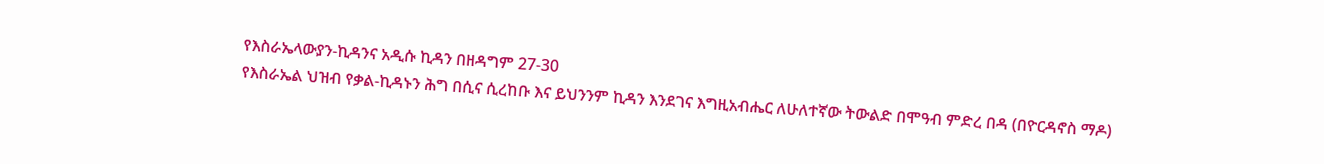የእስራኤላውያን-ኪዳንና አዲሱ ኪዳን በዘዳግም 27-30
የእስራኤል ህዝብ የቃል-ኪዳኑን ሕግ በሲና ሲረከቡ እና ይህንንም ኪዳን እንደገና እግዚአብሔር ለሁለተኛው ትውልድ በሞዓብ ምድረ በዳ (በዮርዳኖስ ማዶ)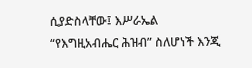ሲያድስላቸው፤ እሥራኤል “የእግዚአብሔር ሕዝብ” ስለሆነች እንጂ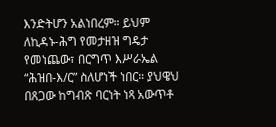እንድትሆን አልነበረም። ይህም ለኪዳኑ-ሕግ የመታዘዝ ግዴታ የመነጨው፣ በርግጥ እሥራኤል “ሕዝበ-እ/ር” ስለሆነች ነበር። ያህዌህ በጸጋው ከግብጽ ባርነት ነጻ አውጥቶ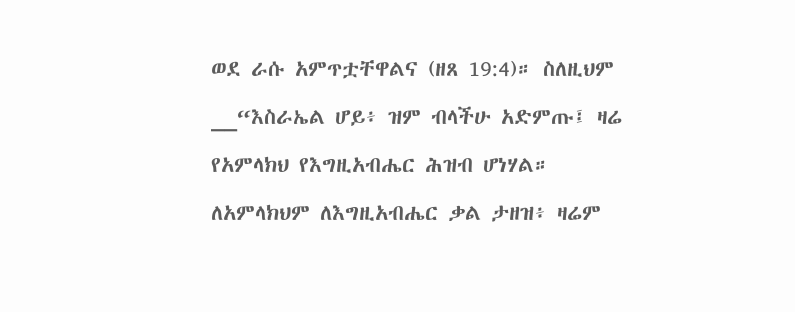ወደ ራሱ አምጥቷቸዋልና (ዘጸ 19:4)። ስለዚህም
__“እስራኤል ሆይ፥ ዝም ብላችሁ አድምጡ፤ ዛሬ የአምላክህ የእግዚአብሔር ሕዝብ ሆነሃል። ለአምላክህም ለእግዚአብሔር ቃል ታዘዝ፥ ዛሬም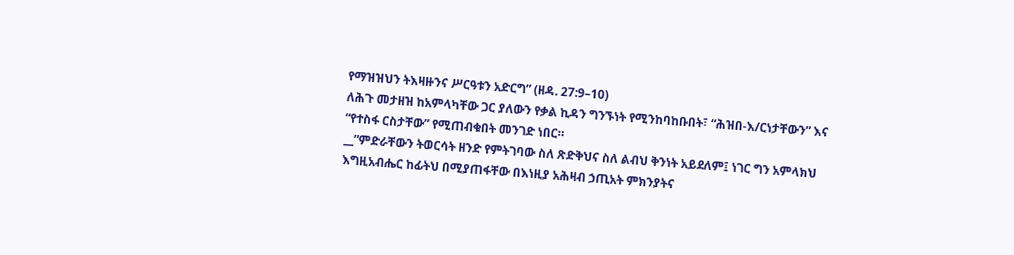የማዝዝህን ትእዛዙንና ሥርዓቱን አድርግ” (ዘዳ. 27:9–10)
ለሕጉ መታዘዝ ከአምላካቸው ጋር ያለውን የቃል ኪዳን ግንኙነት የሚንከባከቡበት፣ “ሕዝበ-እ/ርነታቸውን” እና “የተስፋ ርስታቸው” የሚጠብቁበት መንገድ ነበር።
__”ምድራቸውን ትወርሳት ዘንድ የምትገባው ስለ ጽድቅህና ስለ ልብህ ቅንነት አይደለም፤ ነገር ግን አምላክህ እግዚአብሔር ከፊትህ በሚያጠፋቸው በእነዚያ አሕዛብ ኃጢአት ምክንያትና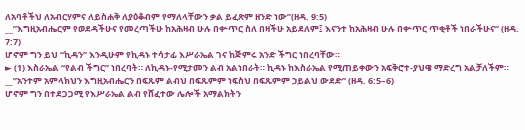ለአባቶችህ ለአብርሃምና ለይስሐቅ ለያዕቆብም የማለላቸውን ቃል ይፈጽም ዘንድ ነው”(ዘዳ. 9:5)
__”እግዚአብሔርም የወደዳችሁና የመረጣችሁ ከአሕዛብ ሁሉ በቍጥር ስለ በዛችሁ አይደለም፤ እናንተ ከአሕዛብ ሁሉ በቍጥር ጥቂቶች ነበራችሁና” (ዘዳ. 7:7)
ሆኖም ግን ይህ “ኪዳን” እንዲሁም የኪዳኑ ተሳታፊ እሥራኤል ገና ከጅምሩ አንድ ችግር ነበረባቸው።
► (1) እስራኤል “የልብ ችግር” ነበረባት። ለኪዳኑ-የሚታመን ልብ አልነበራት። ኪዳኑ ከእስራኤል የሚጠይቀውን አፍቅሮተ-ያህዌ ማድረግ አልቻለችም።
__”አንተም አምላክህን እግዚአብሔርን በፍጹም ልብህ በፍጹምም ነፍስህ በፍጹምም ኃይልህ ውደድ” (ዘዳ. 6:5–6)
ሆኖም ግን በተደጋጋሚ የእሥራኤል ልብ የሸፈተው ሌሎች አማልክትን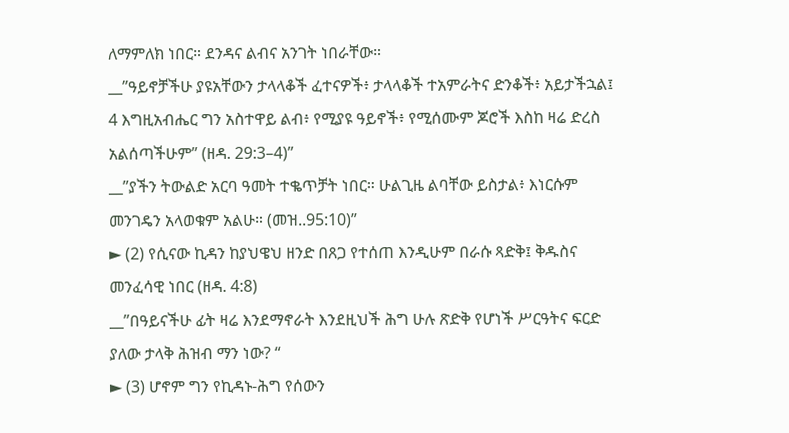ለማምለክ ነበር። ደንዳና ልብና አንገት ነበራቸው።
__”ዓይኖቻችሁ ያዩአቸውን ታላላቆች ፈተናዎች፥ ታላላቆች ተአምራትና ድንቆች፥ አይታችኋል፤ 4 እግዚአብሔር ግን አስተዋይ ልብ፥ የሚያዩ ዓይኖች፥ የሚሰሙም ጆሮች እስከ ዛሬ ድረስ አልሰጣችሁም” (ዘዳ. 29:3–4)”
__”ያችን ትውልድ አርባ ዓመት ተቈጥቻት ነበር። ሁልጊዜ ልባቸው ይስታል፥ እነርሱም መንገዴን አላወቁም አልሁ። (መዝ..95:10)”
► (2) የሲናው ኪዳን ከያህዌህ ዘንድ በጸጋ የተሰጠ እንዲሁም በራሱ ጻድቅ፤ ቅዱስና መንፈሳዊ ነበር (ዘዳ. 4:8)
__”በዓይናችሁ ፊት ዛሬ እንደማኖራት እንደዚህች ሕግ ሁሉ ጽድቅ የሆነች ሥርዓትና ፍርድ ያለው ታላቅ ሕዝብ ማን ነው? “
► (3) ሆኖም ግን የኪዳኑ-ሕግ የሰውን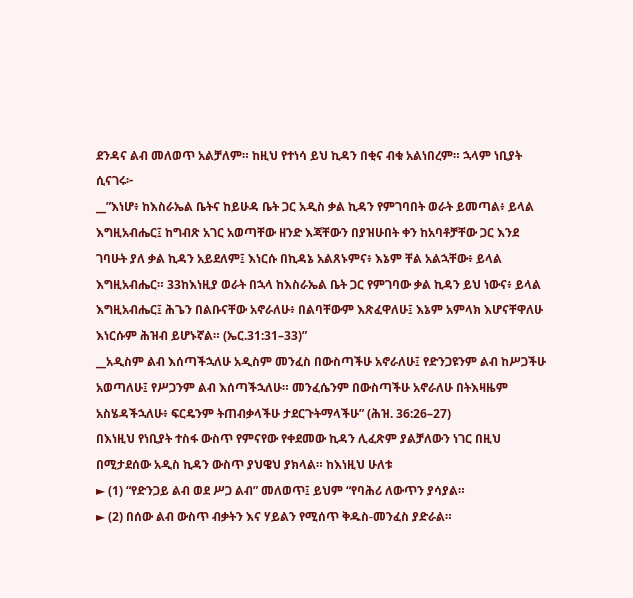ደንዳና ልብ መለወጥ አልቻለም። ከዚህ የተነሳ ይህ ኪዳን በቂና ብቁ አልነበረም። ኋላም ነቢያት ሲናገሩ፦
__”እነሆ፥ ከእስራኤል ቤትና ከይሁዳ ቤት ጋር አዲስ ቃል ኪዳን የምገባበት ወራት ይመጣል፥ ይላል እግዚአብሔር፤ ከግብጽ አገር አወጣቸው ዘንድ እጃቸውን በያዝሁበት ቀን ከአባቶቻቸው ጋር እንደ ገባሁት ያለ ቃል ኪዳን አይደለም፤ እነርሱ በኪዳኔ አልጸኑምና፥ እኔም ቸል አልኋቸው፥ ይላል እግዚአብሔር። 33ከእነዚያ ወራት በኋላ ከእስራኤል ቤት ጋር የምገባው ቃል ኪዳን ይህ ነውና፥ ይላል እግዚአብሔር፤ ሕጌን በልቡናቸው አኖራለሁ፥ በልባቸውም እጽፈዋለሁ፤ እኔም አምላክ እሆናቸዋለሁ እነርሱም ሕዝብ ይሆኑኛል። (ኤር.31:31–33)”
__አዲስም ልብ እሰጣችኋለሁ አዲስም መንፈስ በውስጣችሁ አኖራለሁ፤ የድንጋዩንም ልብ ከሥጋችሁ አወጣለሁ፤ የሥጋንም ልብ እሰጣችኋለሁ። መንፈሴንም በውስጣችሁ አኖራለሁ በትእዛዜም አስሄዳችኋለሁ፥ ፍርዴንም ትጠብቃላችሁ ታደርጉትማላችሁ” (ሕዝ. 36:26–27)
በእነዚህ የነቢያት ተስፋ ውስጥ የምናየው የቀደመው ኪዳን ሊፈጽም ያልቻለውን ነገር በዚህ በሚታደሰው አዲስ ኪዳን ውስጥ ያህዌህ ያክላል። ከእነዚህ ሁለቱ
► (1) “የድንጋይ ልብ ወደ ሥጋ ልብ” መለወጥ፤ ይህም “የባሕሪ ለውጥን ያሳያል።
► (2) በሰው ልብ ውስጥ ብቃትን እና ሃይልን የሚሰጥ ቅዱስ-መንፈስ ያድራል።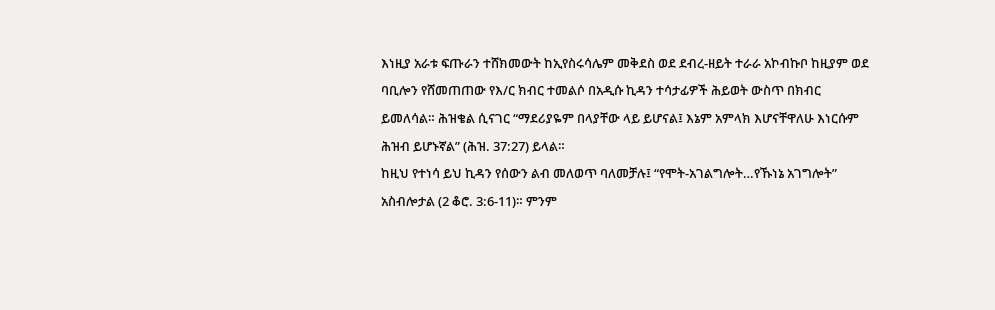እነዚያ አራቱ ፍጡራን ተሸክመውት ከኢየስሩሳሌም መቅደስ ወደ ደብረ-ዘይት ተራራ አኮብኩቦ ከዚያም ወደ ባቢሎን የሸመጠጠው የእ/ር ክብር ተመልሶ በአዲሱ ኪዳን ተሳታፊዎች ሕይወት ውስጥ በክብር ይመለሳል። ሕዝቄል ሲናገር “ማደሪያዬም በላያቸው ላይ ይሆናል፤ እኔም አምላክ እሆናቸዋለሁ እነርሱም ሕዝብ ይሆኑኛል” (ሕዝ. 37:27) ይላል።
ከዚህ የተነሳ ይህ ኪዳን የሰውን ልብ መለወጥ ባለመቻሉ፤ “የሞት-አገልግሎት…የኹነኔ አገግሎት” አስብሎታል (2 ቆሮ. 3:6-11)። ምንም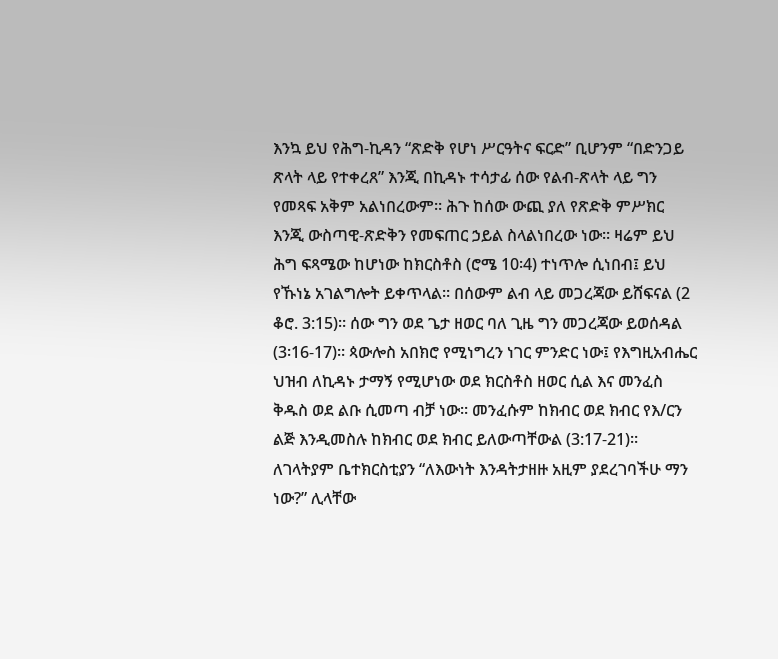እንኳ ይህ የሕግ-ኪዳን “ጽድቅ የሆነ ሥርዓትና ፍርድ” ቢሆንም “በድንጋይ ጽላት ላይ የተቀረጸ” እንጂ በኪዳኑ ተሳታፊ ሰው የልብ-ጽላት ላይ ግን የመጻፍ አቅም አልነበረውም። ሕጉ ከሰው ውጪ ያለ የጽድቅ ምሥክር እንጂ ውስጣዊ-ጽድቅን የመፍጠር ኃይል ስላልነበረው ነው። ዛሬም ይህ ሕግ ፍጻሜው ከሆነው ከክርስቶስ (ሮሜ 10፡4) ተነጥሎ ሲነበብ፤ ይህ የኹነኔ አገልግሎት ይቀጥላል። በሰውም ልብ ላይ መጋረጃው ይሸፍናል (2 ቆሮ. 3:15)። ሰው ግን ወደ ጌታ ዘወር ባለ ጊዜ ግን መጋረጃው ይወሰዳል (3፡16-17)። ጳውሎስ አበክሮ የሚነግረን ነገር ምንድር ነው፤ የእግዚአብሔር ህዝብ ለኪዳኑ ታማኝ የሚሆነው ወደ ክርስቶስ ዘወር ሲል እና መንፈስ ቅዱስ ወደ ልቡ ሲመጣ ብቻ ነው። መንፈሱም ከክብር ወደ ክብር የእ/ርን ልጅ እንዲመስሉ ከክብር ወደ ክብር ይለውጣቸውል (3:17-21)። ለገላትያም ቤተክርስቲያን “ለእውነት እንዳትታዘዙ አዚም ያደረገባችሁ ማን ነው?” ሊላቸው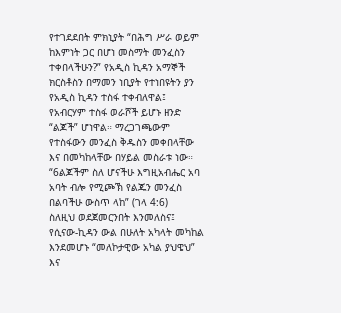የተገደደበት ምክኒያት “በሕግ ሥራ ወይም ከእምነት ጋር በሆነ መስማት መንፈስን ተቀበላችሁን?” የአዲስ ኪዳን አማኞች ክርስቶስን በማመን ነቢያት የተነበዩትን ያን የአዲስ ኪዳን ተስፋ ተቀብለዋል፤ የአብርሃም ተስፋ ወራሾች ይሆኑ ዘንድ “ልጆች” ሆነዋል። ማረጋገጫውም የተስፋውን መንፈስ ቅዱስን መቀበላቸው እና በመካከላቸው በሃይል መስራቱ ነው። “6ልጆችም ስለ ሆናችሁ እግዚአብሔር አባ አባት ብሎ የሚጮኽ የልጁን መንፈስ በልባችሁ ውስጥ ላከ” (ገላ 4:6)
ስለዚህ ወደጀመርንበት እንመለስና፤ የሲናው-ኪዳን ውል በሁለት አካላት መካከል እንደመሆኑ “መለኮታዊው አካል ያህዌህ” እና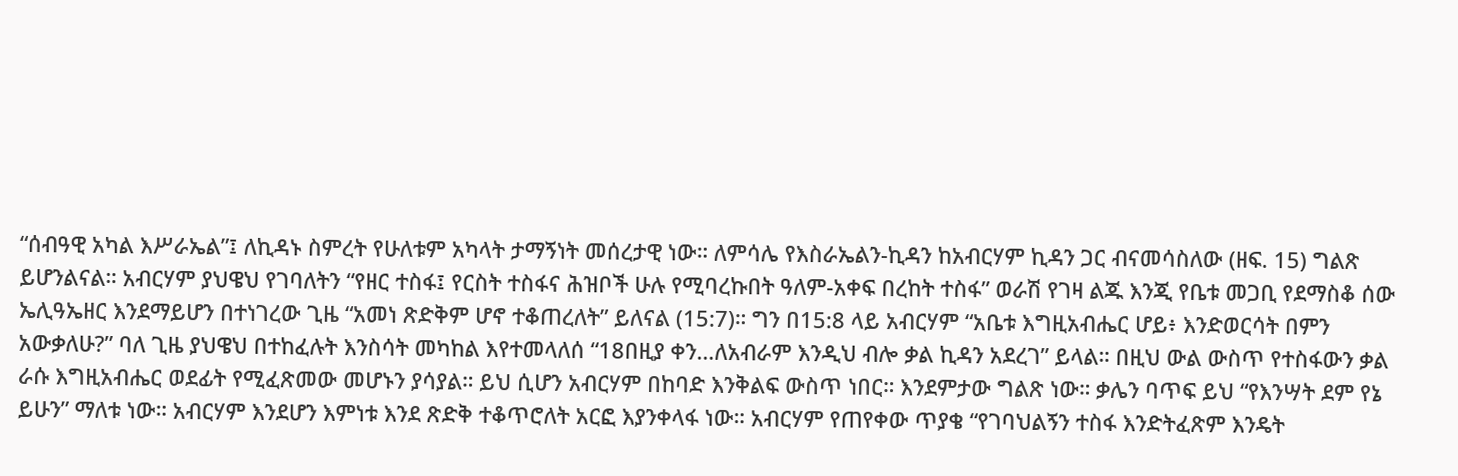“ሰብዓዊ አካል እሥራኤል”፤ ለኪዳኑ ስምረት የሁለቱም አካላት ታማኝነት መሰረታዊ ነው። ለምሳሌ የእስራኤልን-ኪዳን ከአብርሃም ኪዳን ጋር ብናመሳስለው (ዘፍ. 15) ግልጽ ይሆንልናል። አብርሃም ያህዌህ የገባለትን “የዘር ተስፋ፤ የርስት ተስፋና ሕዝቦች ሁሉ የሚባረኩበት ዓለም-አቀፍ በረከት ተስፋ” ወራሽ የገዛ ልጁ እንጂ የቤቱ መጋቢ የደማስቆ ሰው ኤሊዓኤዘር እንደማይሆን በተነገረው ጊዜ “አመነ ጽድቅም ሆኖ ተቆጠረለት” ይለናል (15:7)። ግን በ15:8 ላይ አብርሃም “አቤቱ እግዚአብሔር ሆይ፥ እንድወርሳት በምን አውቃለሁ?” ባለ ጊዜ ያህዌህ በተከፈሉት እንስሳት መካከል እየተመላለሰ “18በዚያ ቀን…ለአብራም እንዲህ ብሎ ቃል ኪዳን አደረገ” ይላል። በዚህ ውል ውስጥ የተስፋውን ቃል ራሱ እግዚአብሔር ወደፊት የሚፈጽመው መሆኑን ያሳያል። ይህ ሲሆን አብርሃም በከባድ እንቅልፍ ውስጥ ነበር። እንደምታው ግልጽ ነው። ቃሌን ባጥፍ ይህ “የእንሣት ደም የኔ ይሁን” ማለቱ ነው። አብርሃም እንደሆን እምነቱ እንደ ጽድቅ ተቆጥሮለት አርፎ እያንቀላፋ ነው። አብርሃም የጠየቀው ጥያቄ “የገባህልኝን ተስፋ እንድትፈጽም እንዴት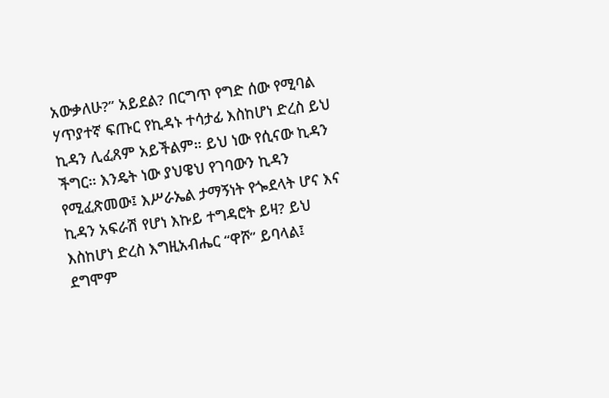አውቃለሁ?” አይደል? በርግጥ የግድ ሰው የሚባል ሃጥያተኛ ፍጡር የኪዳኑ ተሳታፊ እስከሆነ ድረስ ይህ ኪዳን ሊፈጸም አይችልም። ይህ ነው የሲናው ኪዳን ችግር። እንዴት ነው ያህዌህ የገባውን ኪዳን የሚፈጽመው፤ እሥራኤል ታማኝነት የጐደላት ሆና እና ኪዳን አፍራሽ የሆነ እኩይ ተግዳሮት ይዛ? ይህ እስከሆነ ድረስ እግዚአብሔር “ዋሾ” ይባላል፤ ደግሞም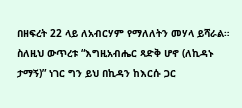በዘፍረት 22 ላይ ለአብርሃም የማለለትን መሃላ ይሻራል። ስለዚህ ውጥረቱ “እግዚአብሔር ጻድቅ ሆኖ (ለኪዳኑ ታማኝ)” ነገር ግን ይህ በኪዳን ከእርሱ ጋር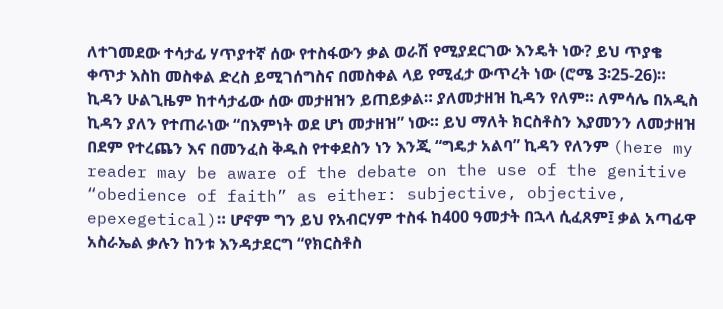ለተገመደው ተሳታፊ ሃጥያተኛ ሰው የተስፋውን ቃል ወራሽ የሚያደርገው እንዴት ነው? ይህ ጥያቄ ቀጥታ እስከ መስቀል ድረስ ይሚገሰግስና በመስቀል ላይ የሚፈታ ውጥረት ነው (ሮሜ 3፡25-26)። ኪዳን ሁልጊዜም ከተሳታፊው ሰው መታዘዝን ይጠይቃል። ያለመታዘዝ ኪዳን የለም። ለምሳሌ በአዲስ ኪዳን ያለን የተጠራነው “በእምነት ወደ ሆነ መታዘዝ” ነው። ይህ ማለት ክርስቶስን እያመንን ለመታዘዝ በደም የተረጨን እና በመንፈስ ቅዱስ የተቀደስን ነን እንጂ “ግዴታ አልባ” ኪዳን የለንም (here my reader may be aware of the debate on the use of the genitive “obedience of faith” as either: subjective, objective, epexegetical)። ሆኖም ግን ይህ የአብርሃም ተስፋ ከ400 ዓመታት በኋላ ሲፈጸም፤ ቃል አጣፊዋ አስራኤል ቃሉን ከንቱ እንዳታደርግ “የክርስቶስ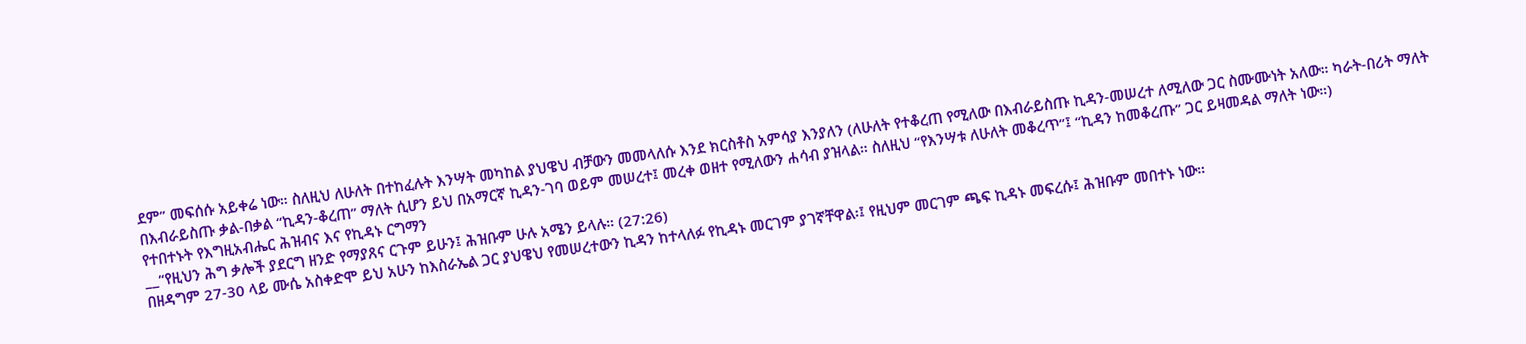ደም” መፍሰሱ አይቀሬ ነው። ስለዚህ ለሁለት በተከፈሉት እንሣት መካከል ያህዌህ ብቻውን መመላለሱ እንደ ክርስቶስ አምሳያ እንያለን (ለሁለት የተቆረጠ የሚለው በእብራይስጡ ኪዳን-መሠረተ ለሚለው ጋር ስሙሙነት አለው። ካራት-በሪት ማለት በእብራይስጡ ቃል-በቃል “ኪዳን-ቆረጠ” ማለት ሲሆን ይህ በአማርኛ ኪዳን-ገባ ወይም መሠረተ፤ መረቀ ወዘተ የሚለውን ሐሳብ ያዝላል። ስለዚህ “የእንሣቱ ለሁለት መቆረጥ”፤ “ኪዳን ከመቆረጡ” ጋር ይዛመዳል ማለት ነው።)
የተበተኑት የእግዚአብሔር ሕዝብና እና የኪዳኑ ርግማን
__“የዚህን ሕግ ቃሎች ያደርግ ዘንድ የማያጸና ርጉም ይሁን፤ ሕዝቡም ሁሉ አሜን ይላሉ። (27:26)
በዘዳግም 27-30 ላይ ሙሴ አስቀድሞ ይህ አሁን ከእስራኤል ጋር ያህዌህ የመሠረተውን ኪዳን ከተላለፉ የኪዳኑ መርገም ያገኛቸዋል፡፤ የዚህም መርገም ጫፍ ኪዳኑ መፍረሱ፤ ሕዝቡም መበተኑ ነው።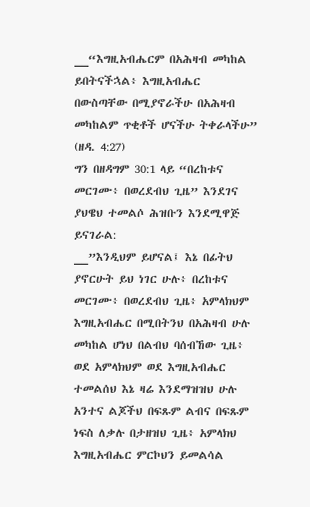__“እግዚአብሔርም በአሕዛብ መካከል ይበትናችኋል፥ እግዚአብሔር በውስጣቸው በሚያኖራችሁ በአሕዛብ መካከልም ጥቂቶች ሆናችሁ ትቀራላችሁ” (ዘዳ. 4:27)
ግን በዘዳግም 30:1 ላይ “በረከቱና መርገሙ፥ በወረደብህ ጊዜ” እንደገና ያህዌህ ተመልሶ ሕዝቡን እንደሚዋጅ ይናገራል:
__”እንዲህም ይሆናል፤ እኔ በፊትህ ያኖርሁት ይህ ነገር ሁሉ፥ በረከቱና መርገሙ፥ በወረደብህ ጊዜ፥ አምላክህም እግዚአብሔር በሚበትንህ በአሕዛብ ሁሉ መካከል ሆነህ በልብህ ባሰብኸው ጊዜ፥ ወደ አምላክህም ወደ እግዚአብሔር ተመልሰህ እኔ ዛሬ እንደማዝዝህ ሁሉ አንተና ልጆችህ በፍጹም ልብና በፍጹም ነፍስ ለቃሉ በታዘዝህ ጊዜ፥ አምላክህ እግዚአብሔር ምርኮህን ይመልሳል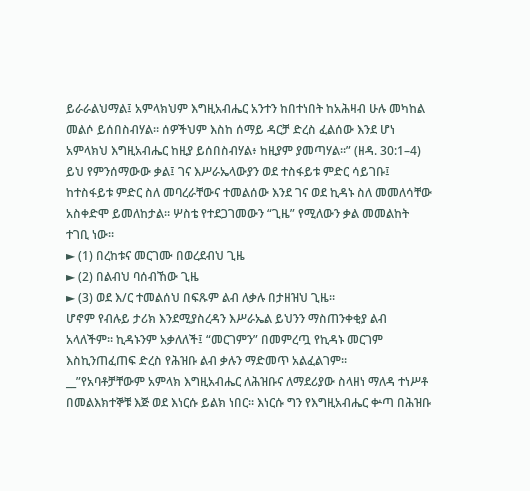ይራራልህማል፤ አምላክህም እግዚአብሔር አንተን ከበተነበት ከአሕዛብ ሁሉ መካከል መልሶ ይሰበስብሃል። ሰዎችህም እስከ ሰማይ ዳርቻ ድረስ ፈልሰው እንደ ሆነ አምላክህ እግዚአብሔር ከዚያ ይሰበስብሃል፥ ከዚያም ያመጣሃል።” (ዘዳ. 30:1–4)
ይህ የምንሰማውው ቃል፤ ገና እሥራኤላውያን ወደ ተስፋይቱ ምድር ሳይገቡ፤ ከተስፋይቱ ምድር ስለ መባረራቸውና ተመልሰው እንደ ገና ወደ ኪዳኑ ስለ መመለሳቸው አስቀድሞ ይመለከታል። ሦስቴ የተደጋገመውን “ጊዜ” የሚለውን ቃል መመልከት ተገቢ ነው።
► (1) በረከቱና መርገሙ በወረደብህ ጊዜ
► (2) በልብህ ባሰብኸው ጊዜ
► (3) ወደ እ/ር ተመልሰህ በፍጹም ልብ ለቃሉ በታዘዝህ ጊዜ።
ሆኖም የብሉይ ታሪክ እንደሚያስረዳን እሥራኤል ይህንን ማስጠንቀቂያ ልብ አላለችም። ኪዳኑንም አቃለለች፤ “መርገምን” በመምረጧ የኪዳኑ መርገም እስኪንጠፈጠፍ ድረስ የሕዝቡ ልብ ቃሉን ማድመጥ አልፈልገም።
__”የአባቶቻቸውም አምላክ እግዚአብሔር ለሕዝቡና ለማደሪያው ስላዘነ ማለዳ ተነሥቶ በመልእክተኞቹ እጅ ወደ እነርሱ ይልክ ነበር። እነርሱ ግን የእግዚአብሔር ቍጣ በሕዝቡ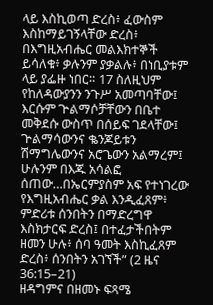ላይ እስኪወጣ ድረስ፥ ፈውስም እስከማይገኝላቸው ድረስ፥ በእግዚአብሔር መልእክተኞች ይሳለቁ፥ ቃሉንም ያቃልሉ፥ በነቢያቱም ላይ ያፌዙ ነበር። 17 ስለዚህም የከለዳውያንን ንጉሥ አመጣባቸው፤ እርሱም ጕልማሶቻቸውን በቤተ መቅደሱ ውስጥ በሰይፍ ገደላቸው፤ ጕልማሳውንና ቈንጆይቱን ሽማግሌውንና አሮጌውን አልማረም፤ ሁሉንም በእጁ አሳልፎ ሰጠው…በኤርምያስም አፍ የተነገረው የእግዚአብሔር ቃል እንዲፈጸም፥ ምድሪቱ ሰንበትን በማድረግዋ እስክታርፍ ድረስ፤ በተፈታችበትም ዘመን ሁሉ፥ ሰባ ዓመት እስኪፈጸም ድረስ፥ ሰንበትን አገኘች” (2 ዜና 36:15–21)
ዘዳግምና በዘመኑ ፍጻሜ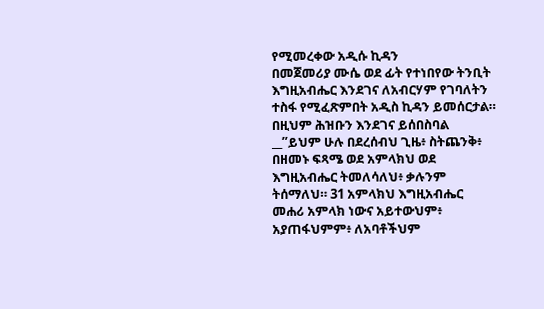የሚመረቀው አዲሱ ኪዳን
በመጀመሪያ ሙሴ ወደ ፊት የተነበየው ትንቢት እግዚአብሔር እንደገና ለአብርሃም የገባለትን ተስፋ የሚፈጽምበት አዲስ ኪዳን ይመሰርታል። በዚህም ሕዝቡን እንደገና ይሰበስባል
__”ይህም ሁሉ በደረሰብህ ጊዜ፥ ስትጨንቅ፥ በዘመኑ ፍጻሜ ወደ አምላክህ ወደ እግዚአብሔር ትመለሳለህ፥ ቃሉንም ትሰማለህ። 31 አምላክህ እግዚአብሔር መሐሪ አምላክ ነውና አይተውህም፥ አያጠፋህምም፥ ለአባቶችህም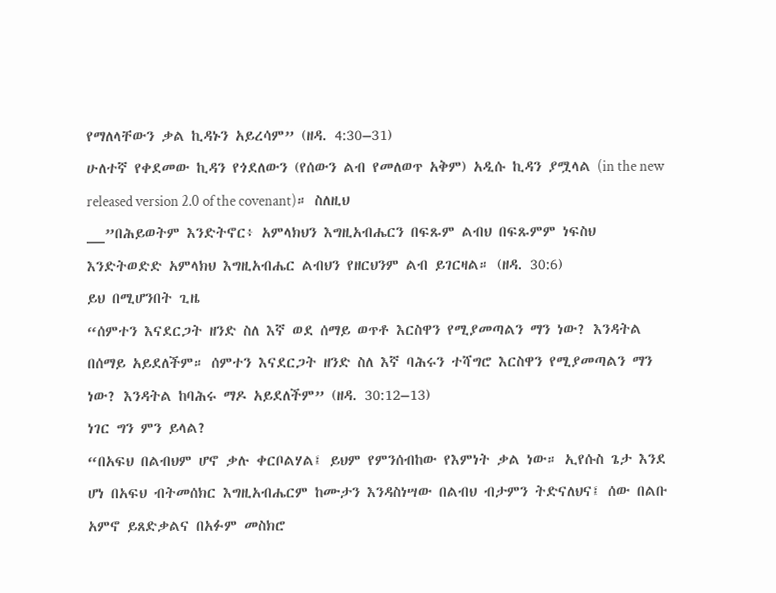የማለላቸውን ቃል ኪዳኑን አይረሳም” (ዘዳ. 4:30–31)
ሁለተኛ የቀደመው ኪዳን የጎደለውን (የሰውን ልብ የመለወጥ አቅም) አዲሱ ኪዳን ያሟላል (in the new released version 2.0 of the covenant)። ስለዚህ
__”በሕይወትም እንድትኖር፥ አምላክህን እግዚአብሔርን በፍጹም ልብህ በፍጹምም ነፍስህ እንድትወድድ አምላክህ እግዚአብሔር ልብህን የዘርህንም ልብ ይገርዛል። (ዘዳ. 30:6)
ይህ በሚሆንበት ጊዜ
“ሰምተን እናደርጋት ዘንድ ስለ እኛ ወደ ሰማይ ወጥቶ እርስዋን የሚያመጣልን ማን ነው? እንዳትል በሰማይ አይደለችም። ሰምተን እናደርጋት ዘንድ ስለ እኛ ባሕሩን ተሻግሮ እርስዋን የሚያመጣልን ማን ነው? እንዳትል ከባሕሩ ማዶ አይደለችም” (ዘዳ. 30:12–13)
ነገር ግን ምን ይላል?
“በአፍህ በልብህም ሆኖ ቃሉ ቀርቦልሃል፤ ይህም የምንሰብከው የእምነት ቃል ነው። ኢየሱስ ጌታ እንደ ሆነ በአፍህ ብትመሰክር እግዚአብሔርም ከሙታን እንዳስነሣው በልብህ ብታምን ትድናለህና፤ ሰው በልቡ አምኖ ይጸድቃልና በአፉም መስክሮ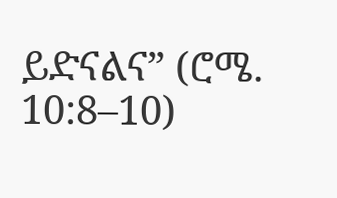ይድናልና” (ሮሜ. 10:8–10)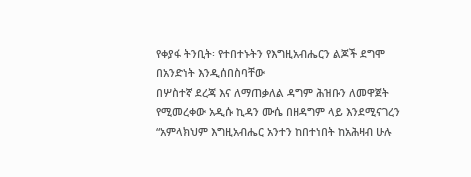የቀያፋ ትንቢት፡ የተበተኑትን የእግዚአብሔርን ልጆች ደግሞ በአንድነት እንዲሰበስባቸው
በሦስተኛ ደረጃ እና ለማጠቃለል ዳግም ሕዝቡን ለመዋጀት የሚመረቀው አዲሱ ኪዳን ሙሴ በዘዳግም ላይ እንደሚናገረን “አምላክህም እግዚአብሔር አንተን ከበተነበት ከአሕዛብ ሁሉ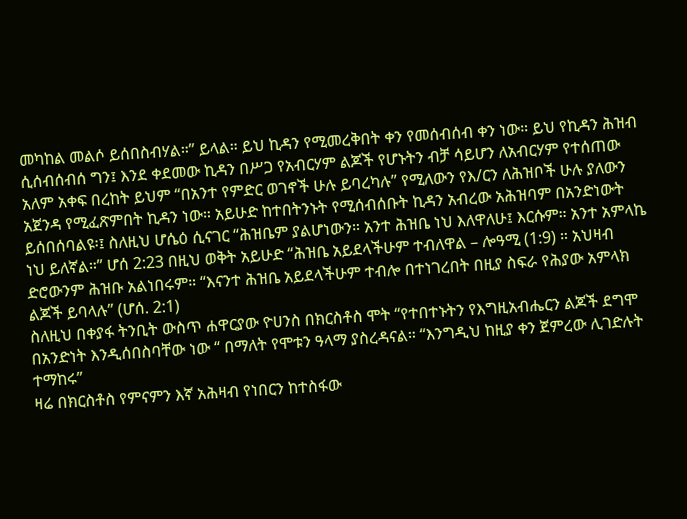መካከል መልሶ ይሰበስብሃል።” ይላል። ይህ ኪዳን የሚመረቅበት ቀን የመሰብሰብ ቀን ነው። ይህ የኪዳን ሕዝብ ሲሰብሰብሰ ግን፤ እንደ ቀደመው ኪዳን በሥጋ የአብርሃም ልጆች የሆኑትን ብቻ ሳይሆን ለአብርሃም የተሰጠው አለም አቀፍ በረከት ይህም “በአንተ የምድር ወገኖች ሁሉ ይባረካሉ” የሚለውን የእ/ርን ለሕዝቦች ሁሉ ያለውን አጀንዳ የሚፈጽምበት ኪዳን ነው። አይሁድ ከተበትንኑት የሚሰብሰቡት ኪዳን አብረው አሕዝባም በአንድነውት ይሰበሰባልዩ፡፤ ስለዚህ ሆሴዕ ሲናገር “ሕዝቤም ያልሆነውን። አንተ ሕዝቤ ነህ እለዋለሁ፤ እርሱም። አንተ አምላኬ ነህ ይለኛል።” ሆሰ 2:23 በዚህ ወቅት አይሁድ “ሕዝቤ አይደላችሁም ተብለዋል – ሎዓሚ (1:9) ። አህዛብ ድሮውንም ሕዝቡ አልነበሩም። “እናንተ ሕዝቤ አይደላችሁም ተብሎ በተነገረበት በዚያ ስፍራ የሕያው አምላክ ልጆች ይባላሉ” (ሆሰ. 2:1)
ስለዚህ በቀያፋ ትንቢት ውስጥ ሐዋርያው ዮሀንስ በክርስቶስ ሞት “የተበተኑትን የእግዚአብሔርን ልጆች ደግሞ በአንድነት እንዲሰበስባቸው ነው “ በማለት የሞቱን ዓላማ ያስረዳናል። “እንግዲህ ከዚያ ቀን ጀምረው ሊገድሉት ተማከሩ”
ዛሬ በክርስቶስ የምናምን እኛ አሕዛብ የነበርን ከተስፋው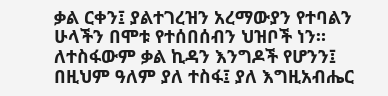ቃል ርቀን፤ ያልተገረዝን አረማውያን የተባልን ሁላችን በሞቱ የተሰበሰብን ህዝቦች ነን። ለተስፋውም ቃል ኪዳን እንግዶች የሆንን፤ በዚህም ዓለም ያለ ተስፋ፤ ያለ እግዚአብሔር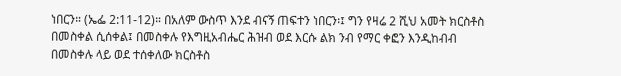ነበርን። (ኤፌ 2:11-12)። በአለም ውስጥ እንደ ብናኝ ጠፍተን ነበርን፡፤ ግን የዛሬ 2 ሺህ አመት ክርስቶስ በመስቀል ሲሰቀል፤ በመስቀሉ የእግዚአብሔር ሕዝብ ወደ እርሱ ልክ ንብ የማር ቀፎን እንዲከብብ በመስቀሉ ላይ ወደ ተሰቀለው ክርስቶስ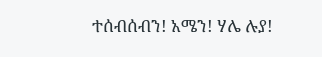ተሰብሰብን! አሜን! ሃሌ ሉያ!